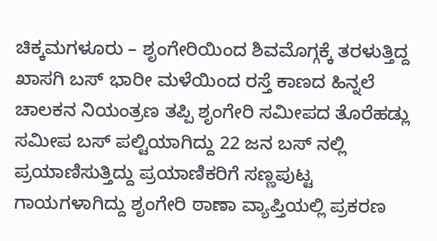ಚಿಕ್ಕಮಗಳೂರು – ಶೃಂಗೇರಿಯಿಂದ ಶಿವಮೊಗ್ಗಕ್ಕೆ ತರಳುತ್ತಿದ್ದ ಖಾಸಗಿ ಬಸ್ ಭಾರೀ ಮಳೆಯಿಂದ ರಸ್ತೆ ಕಾಣದ ಹಿನ್ನಲೆ ಚಾಲಕನ ನಿಯಂತ್ರಣ ತಪ್ಪಿ ಶೃಂಗೇರಿ ಸಮೀಪದ ತೊರೆಹಡ್ಲು ಸಮೀಪ ಬಸ್ ಪಲ್ಟಿಯಾಗಿದ್ದು 22 ಜನ ಬಸ್ ನಲ್ಲಿ ಪ್ರಯಾಣಿಸುತ್ತಿದ್ದು ಪ್ರಯಾಣಿಕರಿಗೆ ಸಣ್ಣಪುಟ್ಟ ಗಾಯಗಳಾಗಿದ್ದು ಶೃಂಗೇರಿ ಠಾಣಾ ವ್ಯಾಪ್ತಿಯಲ್ಲಿ ಪ್ರಕರಣ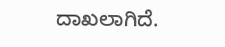ದಾಖಲಾಗಿದೆ.